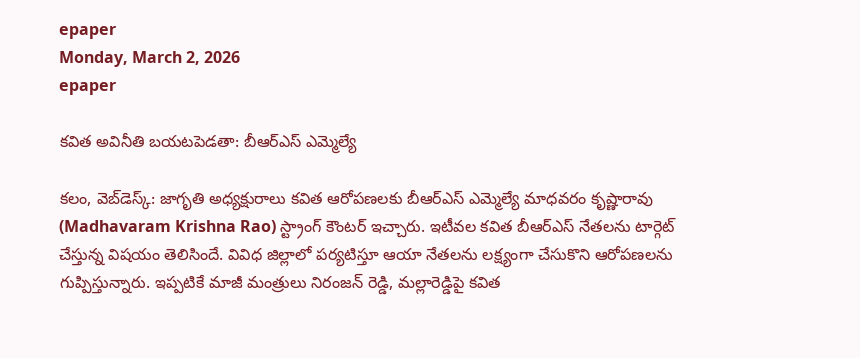epaper
Monday, March 2, 2026
epaper

కవిత అవినీతి బయటపెడతా: బీఆర్ఎస్ ఎమ్మెల్యే

కలం, వెబ్‌డెస్క్: జాగృతి అధ్యక్షురాలు కవిత ఆరోపణలకు బీఆర్ఎస్ ఎమ్మెల్యే మాధవరం కృష్ణారావు (Madhavaram Krishna Rao) స్ట్రాంగ్ కౌంటర్ ఇచ్చారు. ఇటీవల కవిత బీఆర్ఎస్ నేతలను టార్గెట్ చేస్తున్న విషయం తెలిసిందే. వివిధ జిల్లాలో పర్యటిస్తూ ఆయా నేతలను లక్ష్యంగా చేసుకొని ఆరోపణలను గుప్పిస్తున్నారు. ఇప్పటికే మాజీ మంత్రులు నిరంజన్ రెడ్డి, మల్లారెడ్డిపై కవిత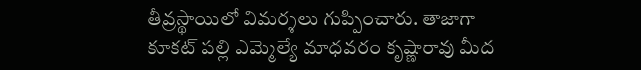తీవ్రస్థాయిలో విమర్శలు గుప్పించారు. తాజాగా కూకట్ పల్లి ఎమ్మెల్యే మాధవరం కృష్ణారావు మీద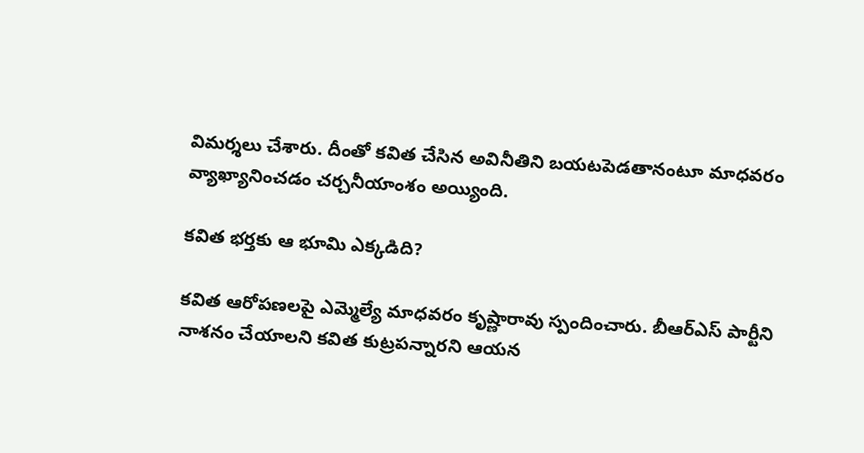విమర్శలు చేశారు. దీంతో కవిత చేసిన అవినీతిని బయటపెడతానంటూ మాధవరం వ్యాఖ్యానించడం చర్చనీయాంశం అయ్యింది.

కవిత భర్తకు ఆ భూమి ఎక్కడిది?

కవిత ఆరోపణలపై ఎమ్మెల్యే మాధవరం కృష్ణారావు స్పందించారు. బీఆర్ఎస్ పార్టీని నాశనం చేయాలని కవిత కుట్రపన్నారని ఆయన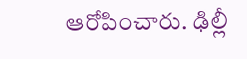ఆరోపించారు. ఢిల్లీ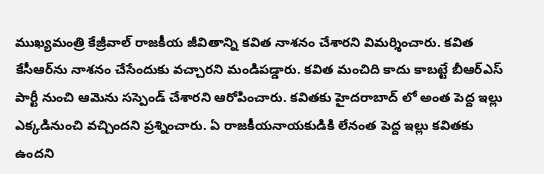ముఖ్యమంత్రి కేజ్రీవాల్ రాజకీయ జీవితాన్ని కవిత నాశనం చేశారని విమర్శించారు. కవిత కేసీఆర్‌ను నాశనం చేసేందుకు వచ్చారని మండిపడ్డారు. కవిత మంచిది కాదు కాబట్టే బీఆర్ఎస్ పార్టీ నుంచి ఆమెను సస్పెండ్ చేశారని ఆరోపించారు. కవితకు హైదరాబాద్ లో అంత పెద్ద ఇల్లు ఎక్కడినుంచి వచ్చిందని ప్రశ్నించారు. ఏ రాజకీయనాయకుడికి లేనంత పెద్ద ఇల్లు కవితకు ఉందని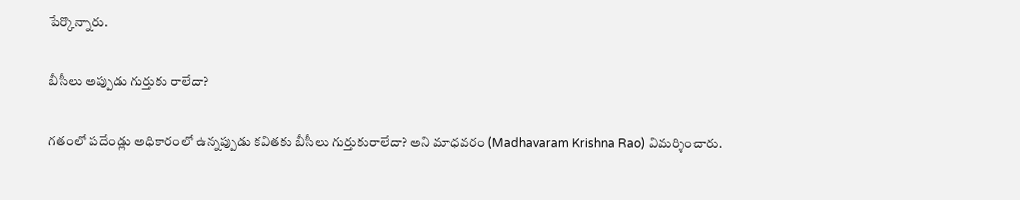పేర్కొన్నారు.

బీసీలు అప్పుడు గుర్తుకు రాలేదా?

గతంలో పదేండ్లు అధికారంలో ఉన్నప్పుడు కవితకు బీసీలు గుర్తుకురాలేదా? అని మాధవరం (Madhavaram Krishna Rao) విమర్శించారు.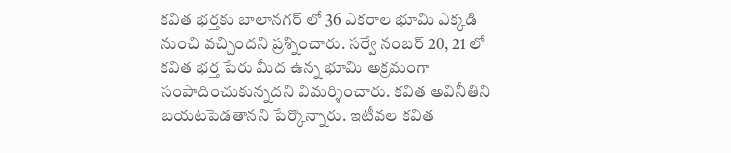కవిత భర్తకు బాలానగర్ లో 36 ఎకరాల భూమి ఎక్కడి నుంచి వచ్చిందని ప్రశ్నించారు. సర్వే నంబర్ 20, 21 లో కవిత భర్త పేరు మీద ఉన్న భూమి అక్రమంగా సంపాదించుకున్నదని విమర్శించారు. కవిత అవినీతిని బయటపెడతానని పేర్కొన్నారు. ఇటీవల కవిత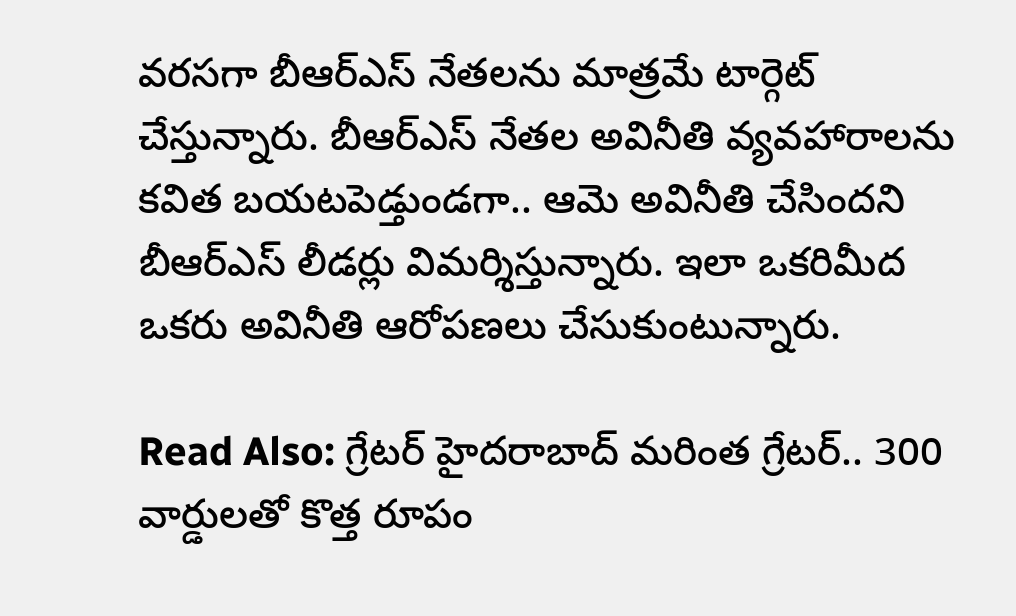వరసగా బీఆర్ఎస్ నేతలను మాత్రమే టార్గెట్ చేస్తున్నారు. బీఆర్ఎస్ నేతల అవినీతి వ్యవహారాలను కవిత బయటపెడ్తుండగా.. ఆమె అవినీతి చేసిందని బీఆర్ఎస్ లీడర్లు విమర్శిస్తున్నారు. ఇలా ఒకరిమీద ఒకరు అవినీతి ఆరోపణలు చేసుకుంటున్నారు.

Read Also: గ్రేటర్ హైదరాబాద్ మరింత గ్రేటర్.. 300 వార్డులతో కొత్త రూపం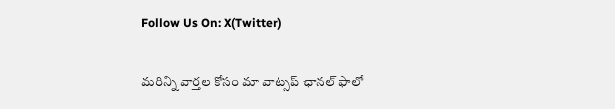Follow Us On: X(Twitter)

మ‌రిన్ని వార్త‌ల కోసం మా వాట్స‌ప్ ఛాన‌ల్ ఫాలో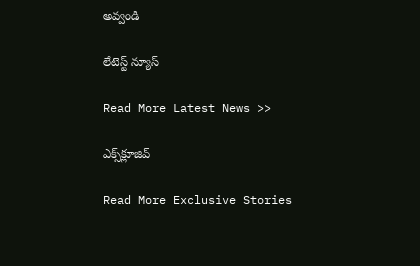అవ్వండి

లేటెస్ట్ న్యూస్‌

Read More Latest News >>

ఎక్స్‌క్లూజివ్‌

Read More Exclusive Stories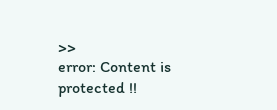>>
error: Content is protected !!